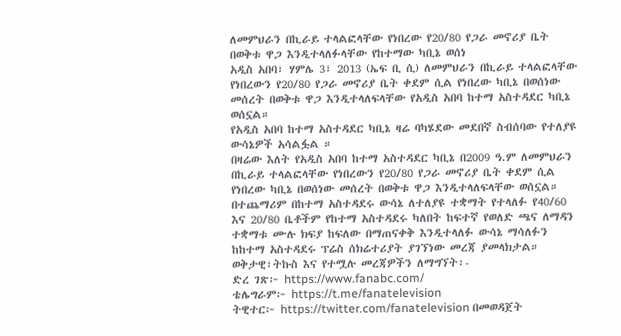ለመምህራን በኪራይ ተላልፎላቸው የነበረው የ20/80 የጋራ መኖሪያ ቤት በወቅቱ ዋጋ እንዲተላለፉላቸው የከተማው ካቢኔ ወሰነ
አዲስ አበባ፣ ሃምሌ 3፣ 2013 (ኤፍ ቢ ሲ) ለመምህራን በኪራይ ተላልፎላቸው የነበረውን የ20/80 የጋራ መኖሪያ ቤት ቀደም ሲል የነበረው ካቢኔ በወሰነው መሰረት በወቅቱ ዋጋ እንዲተላለፍላቸው የአዲስ አበባ ከተማ አስተዳደር ካቢኔ ወሰኗል።
የአዲስ አበባ ከተማ አስተዳደር ካቢኔ ዛሬ ባካሄደው መደበኛ ስብሰባው የተለያዩ ውሳኔዎች አሳልፏል ።
በዛሬው እለት የአዲስ አበባ ከተማ አስተዳደር ካቢኔ በ2009 ዓ.ም ለመምህራን በኪራይ ተላልፎላቸው የነበረውን የ20/80 የጋራ መኖሪያ ቤት ቀደም ሲል የነበረው ካቢኔ በወሰነው መሰረት በወቅቱ ዋጋ እንዲተላለፍላቸው ወሰኗል።
በተጨማሪም በከተማ አስተዳደሩ ውሳኔ ለተለያዩ ተቋማት የተላለፉ የ40/60 እና 20/80 ቤቶችም የከተማ አስተዳደሩ ካለበት ከፍተኛ የወለድ ጫና ለማዳን ተቋማቱ ሙሉ ክፍያ ከፍለው በማጠናቀቅ እንዲተላለፉ ውሳኔ ማሳለፉን ከከተማ አስተዳደሩ ፕሬስ ሰክሬተሪያት ያገኘነው መረጃ ያመላክታል።
ወቅታዊ፣ትኩስ እና የተሟሉ መረጃዎችን ለማግኘት፡-
ድረ ገጽ፦ https://www.fanabc.com/
ቴሌግራም፦ https://t.me/fanatelevision
ትዊተር፦ https://twitter.com/fanatelevision በመወዳጀት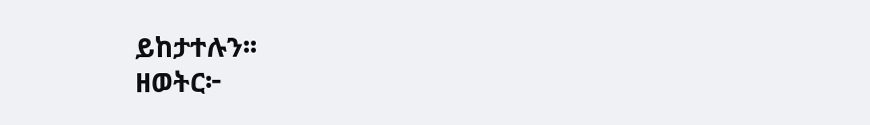ይከታተሉን፡፡
ዘወትር፦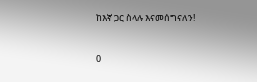ከእኛ ጋር ስላሉ እናመሰግናለን!


0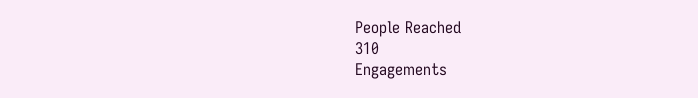People Reached
310
Engagements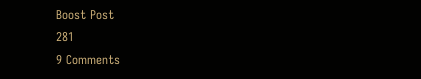Boost Post
281
9 Comments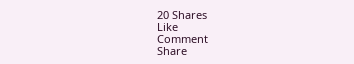20 Shares
Like
Comment
Share